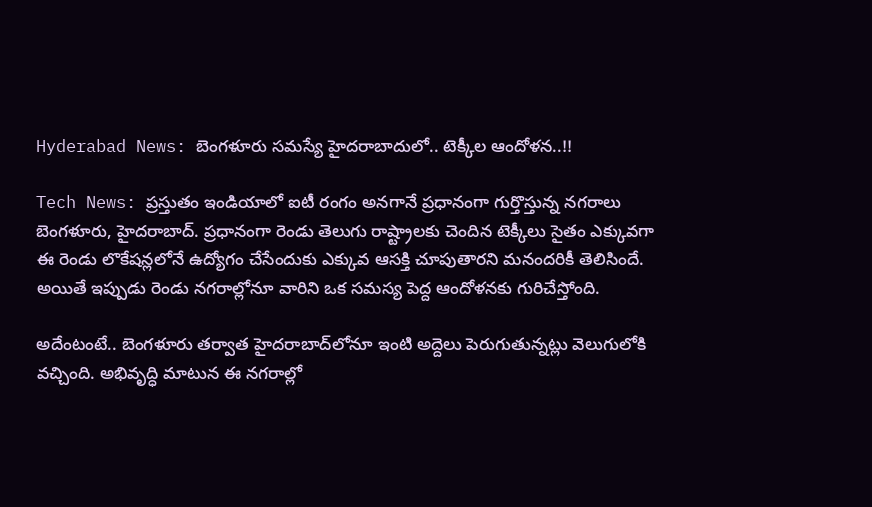Hyderabad News: బెంగళూరు సమస్యే హైదరాబాదులో.. టెక్కీల ఆందోళన..!!

Tech News: ప్రస్తుతం ఇండియాలో ఐటీ రంగం అనగానే ప్రధానంగా గుర్తొస్తున్న నగరాలు బెంగళూరు, హైదరాబాద్. ప్రధానంగా రెండు తెలుగు రాష్ట్రాలకు చెందిన టెక్కీలు సైతం ఎక్కువగా ఈ రెండు లొకేషన్లలోనే ఉద్యోగం చేసేందుకు ఎక్కువ ఆసక్తి చూపుతారని మనందరికీ తెలిసిందే. అయితే ఇప్పుడు రెండు నగరాల్లోనూ వారిని ఒక సమస్య పెద్ద ఆందోళనకు గురిచేస్తోంది.

అదేంటంటే.. బెంగళూరు తర్వాత హైదరాబాద్‌లోనూ ఇంటి అద్దెలు పెరుగుతున్నట్లు వెలుగులోకి వచ్చింది. అభివృద్ధి మాటున ఈ నగరాల్లో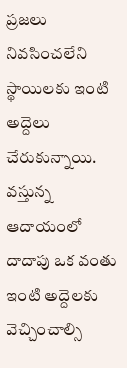ప్రజలు నివసించలేని స్థాయిలకు ఇంటి అద్దెలు చేరుకున్నాయి. వస్తున్న ఆదాయంలో దాదాపు ఒక వంతు ఇంటి అద్దెలకు వెచ్చించాల్సి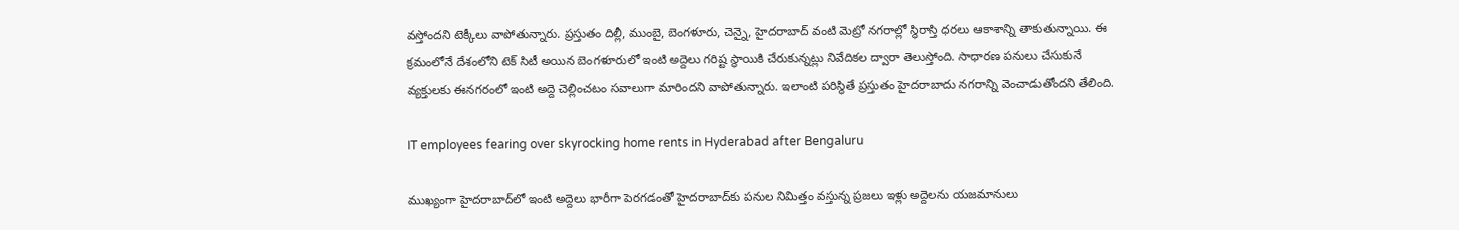వస్తోందని టెక్కీలు వాపోతున్నారు. ప్రస్తుతం దిల్లీ, ముంబై, బెంగళూరు, చెన్నై, హైదరాబాద్ వంటి మెట్రో నగరాల్లో స్థిరాస్తి ధరలు ఆకాశాన్ని తాకుతున్నాయి. ఈ క్రమంలోనే దేశంలోని టెక్ సిటీ అయిన బెంగళూరులో ఇంటి అద్దెలు గరిష్ట స్థాయికి చేరుకున్నట్లు నివేదికల ద్వారా తెలుస్తోంది. సాధారణ పనులు చేసుకునే వ్యక్తులకు ఈనగరంలో ఇంటి అద్దె చెల్లించటం సవాలుగా మారిందని వాపోతున్నారు. ఇలాంటి పరిస్థితే ప్రస్తుతం హైదరాబాదు నగరాన్ని వెంచాడుతోందని తేలింది.

IT employees fearing over skyrocking home rents in Hyderabad after Bengaluru

ముఖ్యంగా హైదరాబాద్‌లో ఇంటి అద్దెలు భారీగా పెరగడంతో హైదరాబాద్‌కు పనుల నిమిత్తం వస్తున్న ప్రజలు ఇళ్లు అద్దెలను యజమానులు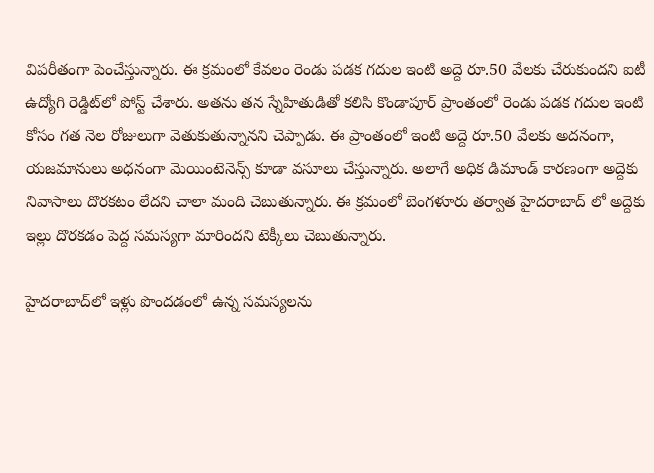విపరీతంగా పెంచేస్తున్నారు. ఈ క్రమంలో కేవలం రెండు పడక గదుల ఇంటి అద్దె రూ.50 వేలకు చేరుకుందని ఐటీ ఉద్యోగి రెడ్డిట్‌లో పోస్ట్ చేశారు. అతను తన స్నేహితుడితో కలిసి కొండాపూర్ ప్రాంతంలో రెండు పడక గదుల ఇంటి కోసం గత నెల రోజులుగా వెతుకుతున్నానని చెప్పాడు. ఈ ప్రాంతంలో ఇంటి అద్దె రూ.50 వేలకు అదనంగా, యజమానులు అధనంగా మెయింటెనెన్స్ కూడా వసూలు చేస్తున్నారు. అలాగే అధిక డిమాండ్ కారణంగా అద్దెకు నివాసాలు దొరకటం లేదని చాలా మంది చెబుతున్నారు. ఈ క్రమంలో బెంగళూరు తర్వాత హైదరాబాద్ లో అద్దెకు ఇల్లు దొరకడం పెద్ద సమస్యగా మారిందని టెక్కీలు చెబుతున్నారు.

హైదరాబాద్‌లో ఇళ్లు పొందడంలో ఉన్న సమస్యలను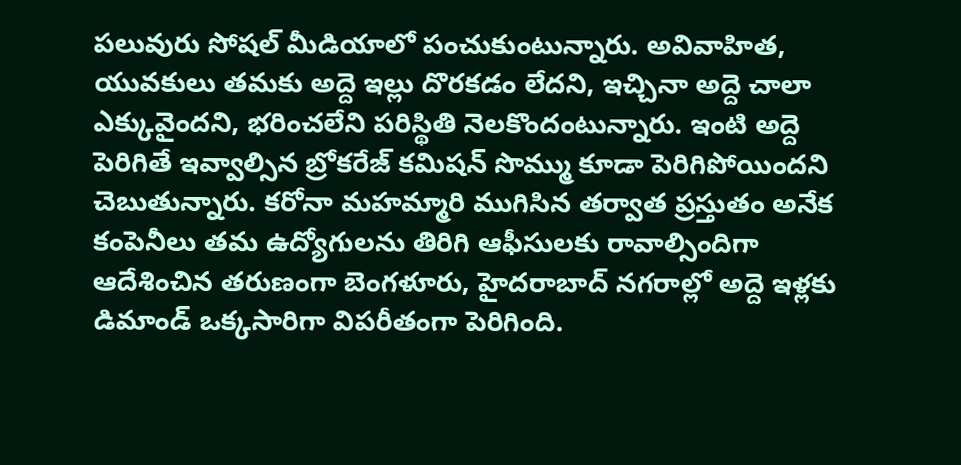పలువురు సోషల్ మీడియాలో పంచుకుంటున్నారు. అవివాహిత, యువకులు తమకు అద్దె ఇల్లు దొరకడం లేదని, ఇచ్చినా అద్దె చాలా ఎక్కువైందని, భరించలేని పరిస్థితి నెలకొందంటున్నారు. ఇంటి అద్దె పెరిగితే ఇవ్వాల్సిన బ్రోకరేజ్ కమిషన్ సొమ్ము కూడా పెరిగిపోయిందని చెబుతున్నారు. కరోనా మహమ్మారి ముగిసిన తర్వాత ప్రస్తుతం అనేక కంపెనీలు తమ ఉద్యోగులను తిరిగి ఆఫీసులకు రావాల్సిందిగా ఆదేశించిన తరుణంగా బెంగళూరు, హైదరాబాద్ నగరాల్లో అద్దె ఇళ్లకు డిమాండ్ ఒక్కసారిగా విపరీతంగా పెరిగింది.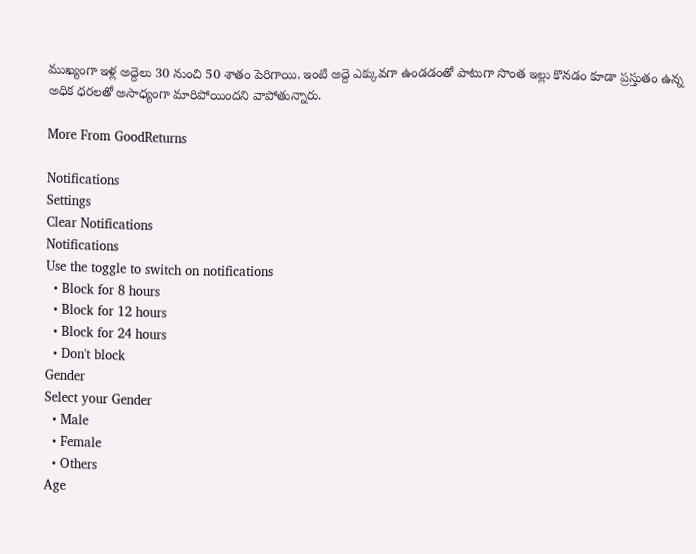ముఖ్యంగా ఇళ్ల అద్దెలు 30 నుంచి 50 శాతం పెరిగాయి. ఇంటి అద్దె ఎక్కువగా ఉండడంతో పాటుగా సొంత ఇల్లు కొనడం కూడా ప్రస్తుతం ఉన్న అధిక ధరలతో అసాధ్యంగా మారిపోయిందని వాపోతున్నారు.

More From GoodReturns

Notifications
Settings
Clear Notifications
Notifications
Use the toggle to switch on notifications
  • Block for 8 hours
  • Block for 12 hours
  • Block for 24 hours
  • Don't block
Gender
Select your Gender
  • Male
  • Female
  • Others
Age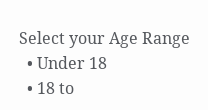Select your Age Range
  • Under 18
  • 18 to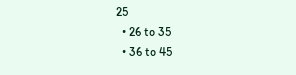25
  • 26 to 35
  • 36 to 45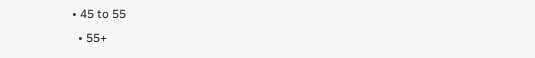• 45 to 55
  • 55+